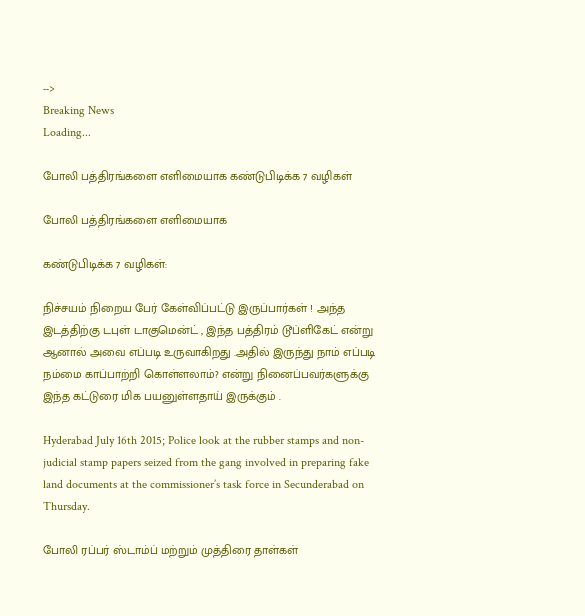-->
Breaking News
Loading...

போலி பத்திரங்களை எளிமையாக கண்டுபிடிக்க 7 வழிகள்

போலி பத்திரங்களை எளிமையாக

கண்டுபிடிக்க 7 வழிகள்:

நிச்சயம் நிறைய பேர் கேள்விப்பட்டு இருப்பார்கள் ! அந்த இடத்திற்கு டபுள் டாகுமென்ட் , இந்த பத்திரம் டூப்ளிகேட் என்று ஆனால் அவை எப்படி உருவாகிறது .அதில் இருந்து நாம் எப்படி நம்மை காப்பாற்றி கொள்ளலாம்? என்று நினைப்பவர்களுக்கு இந்த கட்டுரை மிக பயனுள்ளதாய் இருக்கும் .

Hyderabad July 16th 2015; Police look at the rubber stamps and non-judicial stamp papers seized from the gang involved in preparing fake land documents at the commissioner’s task force in Secunderabad on Thursday.

போலி ரப்பர் ஸ்டாம்ப் மற்றும் முத்திரை தாள்கள்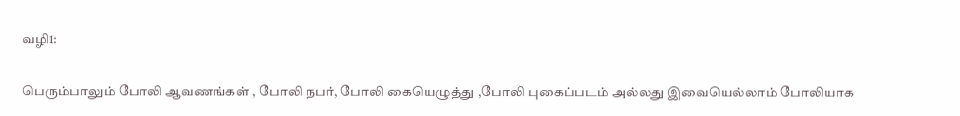வழி1:

பெரும்பாலும் போலி ஆவணங்கள் , போலி நபர், போலி கையெழுத்து ,போலி புகைப்படம் அல்லது இவையெல்லாம் போலியாக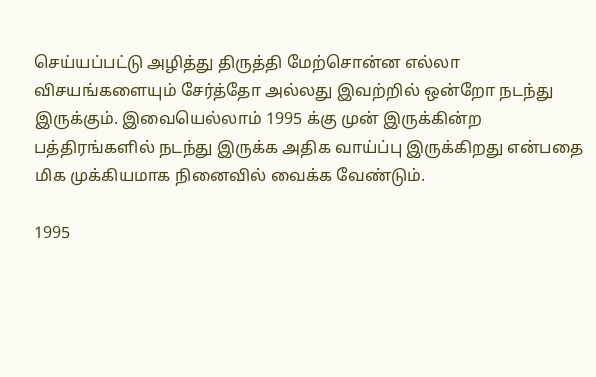செய்யப்பட்டு அழித்து திருத்தி மேற்சொன்ன எல்லா விசயங்களையும் சேர்த்தோ அல்லது இவற்றில் ஒன்றோ நடந்து இருக்கும். இவையெல்லாம் 1995 க்கு முன் இருக்கின்ற பத்திரங்களில் நடந்து இருக்க அதிக வாய்ப்பு இருக்கிறது என்பதை மிக முக்கியமாக நினைவில் வைக்க வேண்டும்.

1995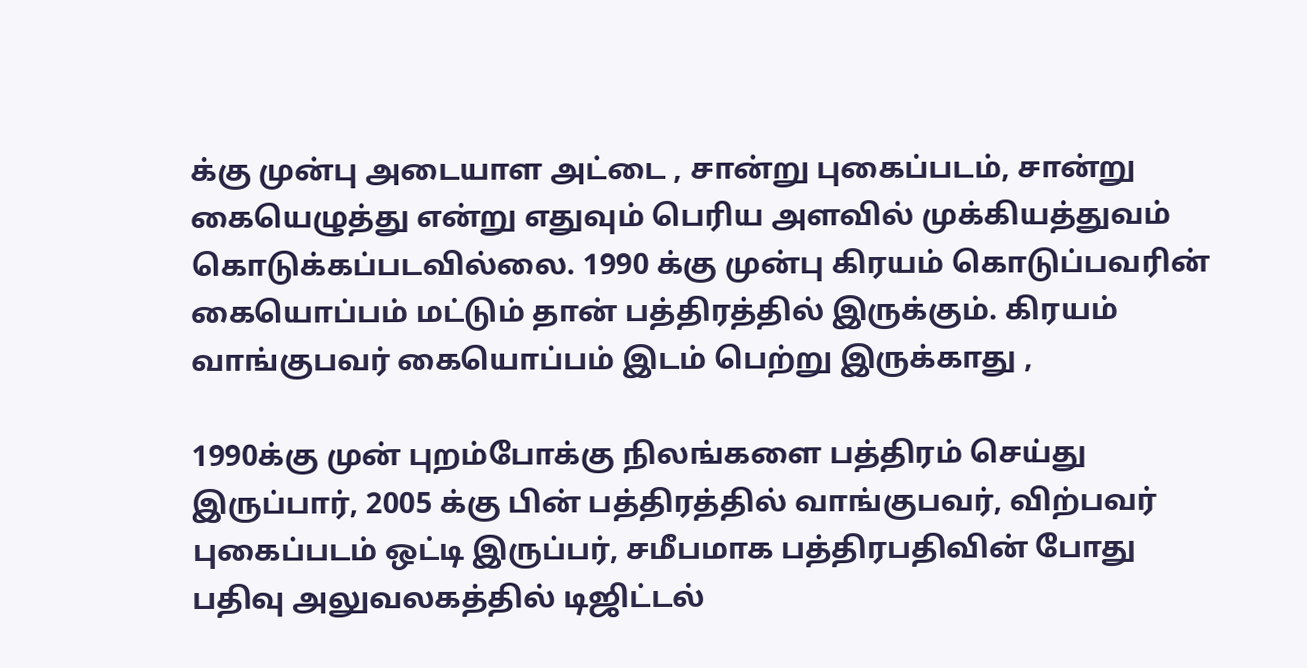க்கு முன்பு அடையாள அட்டை , சான்று புகைப்படம், சான்று கையெழுத்து என்று எதுவும் பெரிய அளவில் முக்கியத்துவம் கொடுக்கப்படவில்லை. 1990 க்கு முன்பு கிரயம் கொடுப்பவரின் கையொப்பம் மட்டும் தான் பத்திரத்தில் இருக்கும். கிரயம் வாங்குபவர் கையொப்பம் இடம் பெற்று இருக்காது ,

1990க்கு முன் புறம்போக்கு நிலங்களை பத்திரம் செய்து இருப்பார், 2005 க்கு பின் பத்திரத்தில் வாங்குபவர், விற்பவர் புகைப்படம் ஒட்டி இருப்பர், சமீபமாக பத்திரபதிவின் போது பதிவு அலுவலகத்தில் டிஜிட்டல்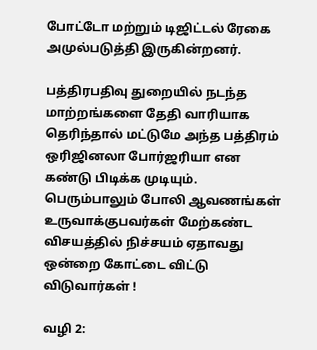போட்டோ மற்றும் டிஜிட்டல் ரேகை அமுல்படுத்தி இருகின்றனர்.

பத்திரபதிவு துறையில் நடந்த மாற்றங்களை தேதி வாரியாக தெரிந்தால் மட்டுமே அந்த பத்திரம் ஒரிஜினலா போர்ஜரியா என கண்டு பிடிக்க முடியும். பெரும்பாலும் போலி ஆவணங்கள் உருவாக்குபவர்கள் மேற்கண்ட விசயத்தில் நிச்சயம் ஏதாவது ஒன்றை கோட்டை விட்டு விடுவார்கள் !

வழி 2: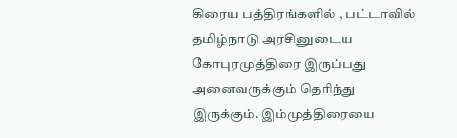கிரைய பத்திரங்களில் , பட்டாவில் தமிழ்நாடு அரசினுடைய கோபுரமுத்திரை இருப்பது அனைவருக்கும் தெரிந்து இருக்கும். இம்முத்திரையை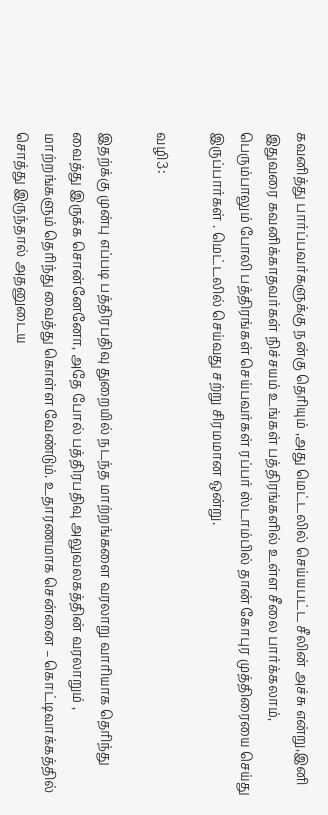கவனித்து பார்ப்பவர்களுக்கு நன்கு தெரியும் ,அது மெட்டலில் செய்யபட்ட சீலின் அச்சு என்று,இனி இதுவரை கவனிக்காதவர்கள் நிச்சயம் உங்கள் பத்திரங்களில் உள்ள சீலை பார்க்கலாம், பெரும்பாலும் போலி பத்திரங்கள் செய்பவர்கள் ரப்பர் ஸ்டாம்பில் தான் கோபுர முத்திரையை செய்து இருப்பார்கள் . மெட்டலில் செய்வது சற்று சிரமமான ஒன்று.

வழி3:

இதற்க்கு முன்பு எப்படி பத்திரபதிவு துறையில் நடந்த மாற்றங்களை வரலாறு வாரியாக தெரிந்து வைத்து இருக்க சொன்னேனோ, அதே போல் பத்திரபதிவு அலுவலகத்தின் வரலாறும் , மாற்றங்களும் தெரிந்து வைத்து கொள்ள வேண்டும். உதாரணமாக சென்னை – கொட்டிவாக்கத்தில் சொத்து இருந்தால் அதனுடைய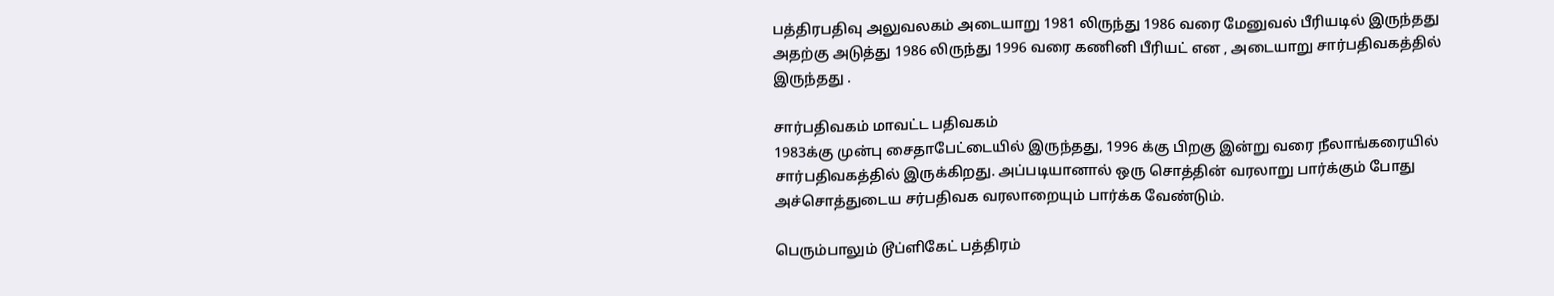பத்திரபதிவு அலுவலகம் அடையாறு 1981 லிருந்து 1986 வரை மேனுவல் பீரியடில் இருந்தது அதற்கு அடுத்து 1986 லிருந்து 1996 வரை கணினி பீரியட் என , அடையாறு சார்பதிவகத்தில் இருந்தது .

சார்பதிவகம் மாவட்ட பதிவகம்
1983க்கு முன்பு சைதாபேட்டையில் இருந்தது, 1996 க்கு பிறகு இன்று வரை நீலாங்கரையில் சார்பதிவகத்தில் இருக்கிறது. அப்படியானால் ஒரு சொத்தின் வரலாறு பார்க்கும் போது அச்சொத்துடைய சர்பதிவக வரலாறையும் பார்க்க வேண்டும்.

பெரும்பாலும் டூப்ளிகேட் பத்திரம்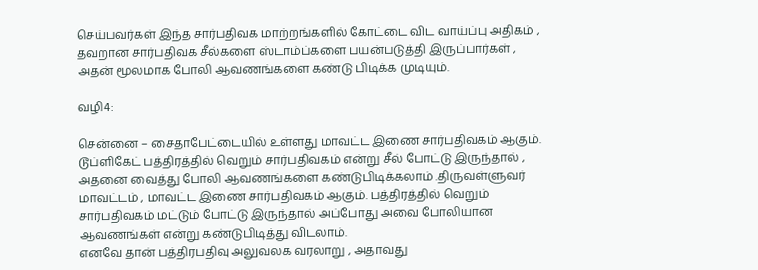செய்பவர்கள் இந்த சார்பதிவக மாற்றங்களில் கோட்டை விட வாய்ப்பு அதிகம் , தவறான சார்பதிவக சீல்களை ஸ்டாம்ப்களை பயன்படுத்தி இருப்பார்கள் , அதன் மூலமாக போலி ஆவணங்களை கண்டு பிடிக்க முடியும்.

வழி4:

சென்னை – சைதாபேட்டையில் உள்ளது மாவட்ட இணை சார்பதிவகம் ஆகும். டூப்ளிகேட் பத்திரத்தில் வெறும் சார்பதிவகம் என்று சீல் போட்டு இருந்தால் , அதனை வைத்து போலி ஆவணங்களை கண்டுபிடிக்கலாம் .திருவள்ளுவர் மாவட்டம் , மாவட்ட இணை சார்பதிவகம் ஆகும். பத்திரத்தில் வெறும் சார்பதிவகம் மட்டும் போட்டு இருந்தால் அப்போது அவை போலியான ஆவணங்கள் என்று கண்டுபிடித்து விடலாம்.
எனவே தான் பத்திரபதிவு அலுவலக வரலாறு , அதாவது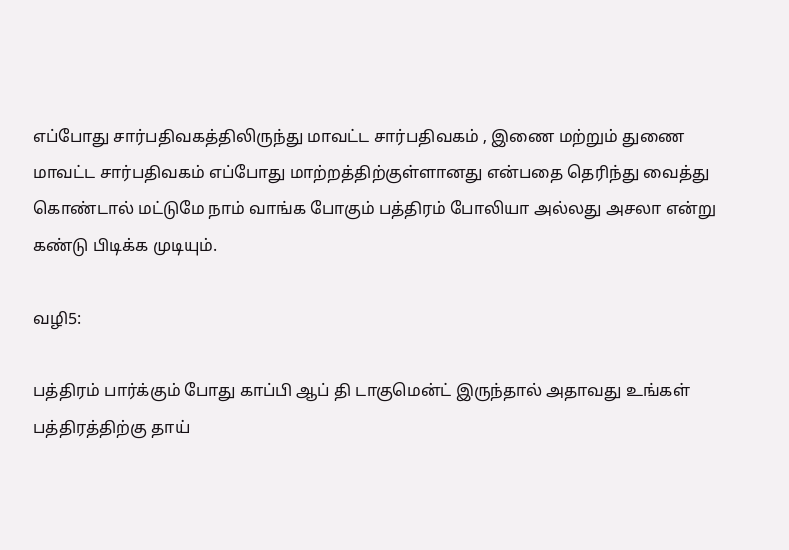எப்போது சார்பதிவகத்திலிருந்து மாவட்ட சார்பதிவகம் , இணை மற்றும் துணை மாவட்ட சார்பதிவகம் எப்போது மாற்றத்திற்குள்ளானது என்பதை தெரிந்து வைத்து கொண்டால் மட்டுமே நாம் வாங்க போகும் பத்திரம் போலியா அல்லது அசலா என்று கண்டு பிடிக்க முடியும்.

வழி5:

பத்திரம் பார்க்கும் போது காப்பி ஆப் தி டாகுமென்ட் இருந்தால் அதாவது உங்கள் பத்திரத்திற்கு தாய்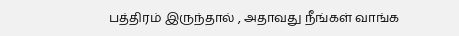பத்திரம் இருந்தால் , அதாவது நீங்கள் வாங்க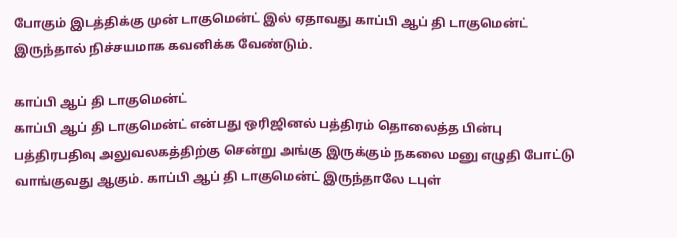போகும் இடத்திக்கு முன் டாகுமென்ட் இல் ஏதாவது காப்பி ஆப் தி டாகுமென்ட் இருந்தால் நிச்சயமாக கவனிக்க வேண்டும்.

காப்பி ஆப் தி டாகுமென்ட்
காப்பி ஆப் தி டாகுமென்ட் என்பது ஒரிஜினல் பத்திரம் தொலைத்த பின்பு பத்திரபதிவு அலுவலகத்திற்கு சென்று அங்கு இருக்கும் நகலை மனு எழுதி போட்டு வாங்குவது ஆகும். காப்பி ஆப் தி டாகுமென்ட் இருந்தாலே டபுள்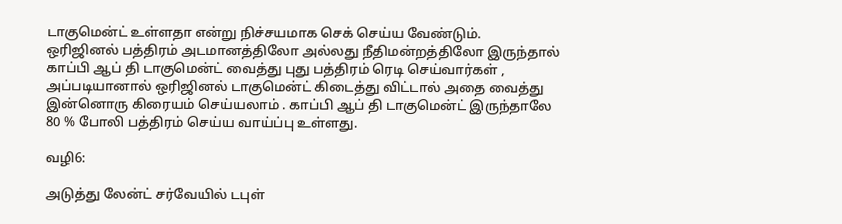டாகுமென்ட் உள்ளதா என்று நிச்சயமாக செக் செய்ய வேண்டும்.
ஒரிஜினல் பத்திரம் அடமானத்திலோ அல்லது நீதிமன்றத்திலோ இருந்தால் காப்பி ஆப் தி டாகுமென்ட் வைத்து புது பத்திரம் ரெடி செய்வார்கள் , அப்படியானால் ஒரிஜினல் டாகுமென்ட் கிடைத்து விட்டால் அதை வைத்து இன்னொரு கிரையம் செய்யலாம் . காப்பி ஆப் தி டாகுமென்ட் இருந்தாலே 80 % போலி பத்திரம் செய்ய வாய்ப்பு உள்ளது.

வழி6:

அடுத்து லேன்ட் சர்வேயில் டபுள்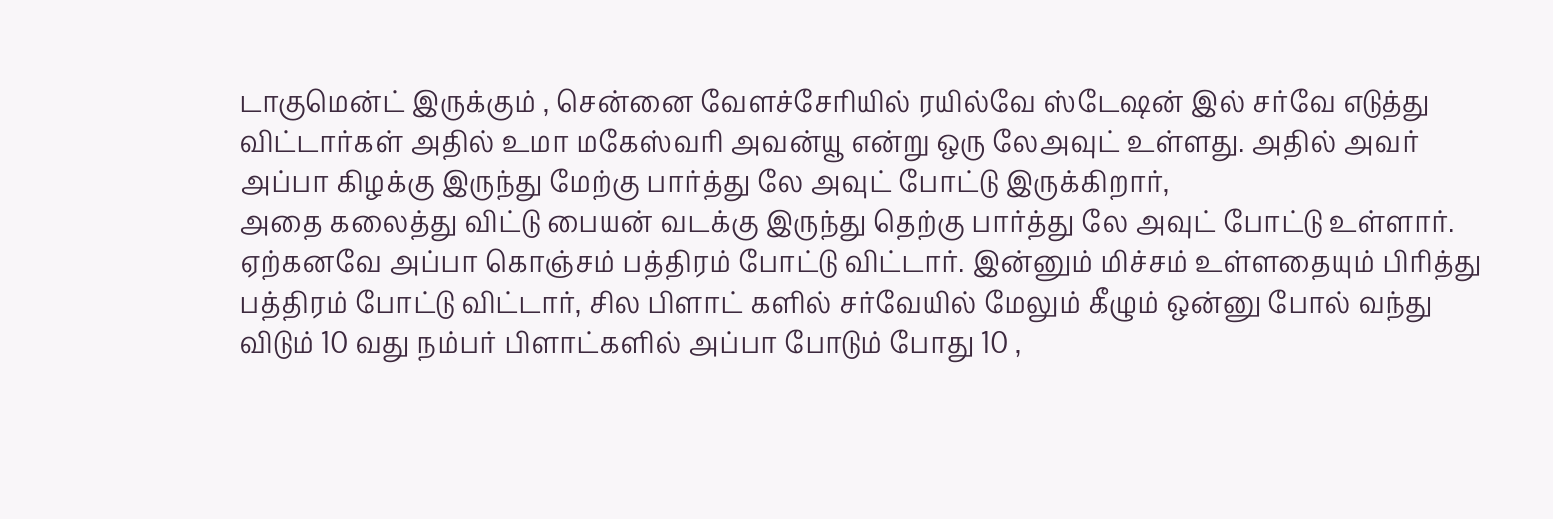டாகுமென்ட் இருக்கும் , சென்னை வேளச்சேரியில் ரயில்வே ஸ்டேஷன் இல் சர்வே எடுத்து விட்டார்கள் அதில் உமா மகேஸ்வரி அவன்யூ என்று ஒரு லேஅவுட் உள்ளது. அதில் அவர் அப்பா கிழக்கு இருந்து மேற்கு பார்த்து லே அவுட் போட்டு இருக்கிறார்,
அதை கலைத்து விட்டு பையன் வடக்கு இருந்து தெற்கு பார்த்து லே அவுட் போட்டு உள்ளார். ஏற்கனவே அப்பா கொஞ்சம் பத்திரம் போட்டு விட்டார். இன்னும் மிச்சம் உள்ளதையும் பிரித்து பத்திரம் போட்டு விட்டார், சில பிளாட் களில் சர்வேயில் மேலும் கீழும் ஒன்னு போல் வந்து விடும் 10 வது நம்பர் பிளாட்களில் அப்பா போடும் போது 10 ,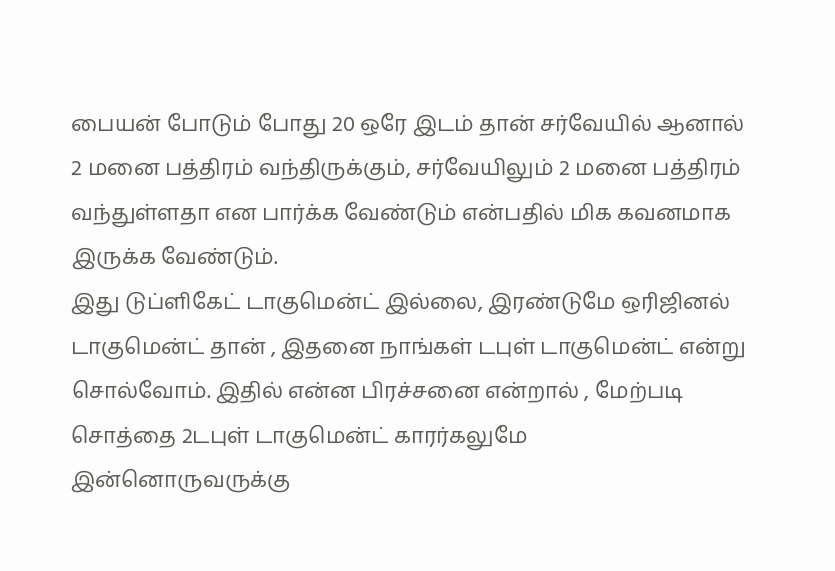பையன் போடும் போது 20 ஒரே இடம் தான் சர்வேயில் ஆனால் 2 மனை பத்திரம் வந்திருக்கும், சர்வேயிலும் 2 மனை பத்திரம் வந்துள்ளதா என பார்க்க வேண்டும் என்பதில் மிக கவனமாக இருக்க வேண்டும்.
இது டுப்ளிகேட் டாகுமென்ட் இல்லை, இரண்டுமே ஒரிஜினல் டாகுமென்ட் தான் , இதனை நாங்கள் டபுள் டாகுமென்ட் என்று சொல்வோம். இதில் என்ன பிரச்சனை என்றால் , மேற்படி சொத்தை 2டபுள் டாகுமென்ட் காரர்கலுமே இன்னொருவருக்கு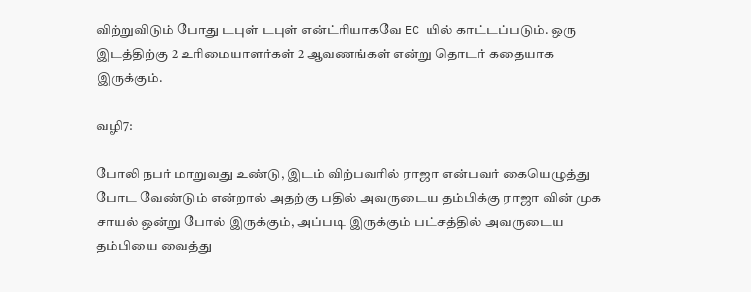விற்றுவிடும் போது டபுள் டபுள் என்ட்ரியாகவே EC யில் காட்டப்படும். ஒரு இடத்திற்கு 2 உரிமையாளர்கள் 2 ஆவணங்கள் என்று தொடர் கதையாக இருக்கும்.

வழி7:

போலி நபர் மாறுவது உண்டு, இடம் விற்பவரில் ராஜா என்பவர் கையெழுத்து போட வேண்டும் என்றால் அதற்கு பதில் அவருடைய தம்பிக்கு ராஜா வின் முக சாயல் ஒன்று போல் இருக்கும், அப்படி இருக்கும் பட்சத்தில் அவருடைய தம்பியை வைத்து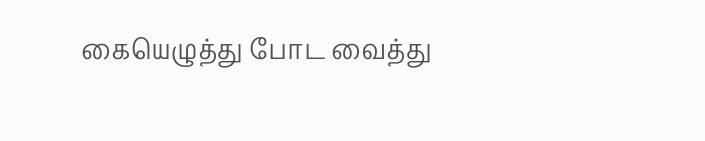கையெழுத்து போட வைத்து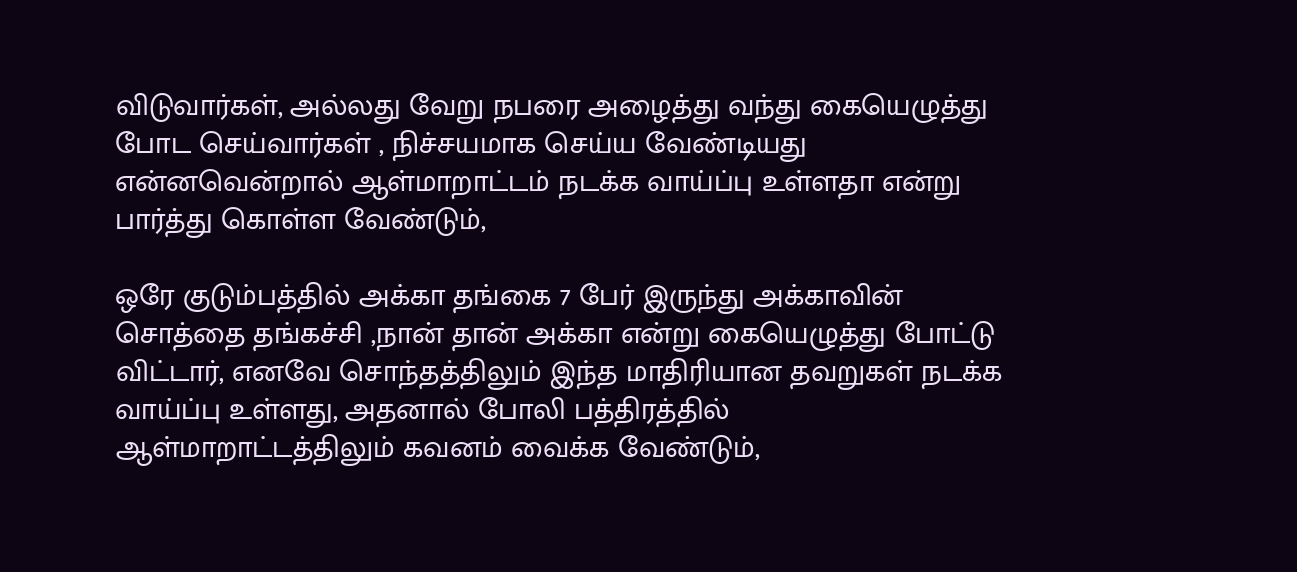விடுவார்கள், அல்லது வேறு நபரை அழைத்து வந்து கையெழுத்து போட செய்வார்கள் , நிச்சயமாக செய்ய வேண்டியது என்னவென்றால் ஆள்மாறாட்டம் நடக்க வாய்ப்பு உள்ளதா என்று பார்த்து கொள்ள வேண்டும்,

ஒரே குடும்பத்தில் அக்கா தங்கை 7 பேர் இருந்து அக்காவின் சொத்தை தங்கச்சி ,நான் தான் அக்கா என்று கையெழுத்து போட்டு விட்டார், எனவே சொந்தத்திலும் இந்த மாதிரியான தவறுகள் நடக்க வாய்ப்பு உள்ளது, அதனால் போலி பத்திரத்தில் ஆள்மாறாட்டத்திலும் கவனம் வைக்க வேண்டும்,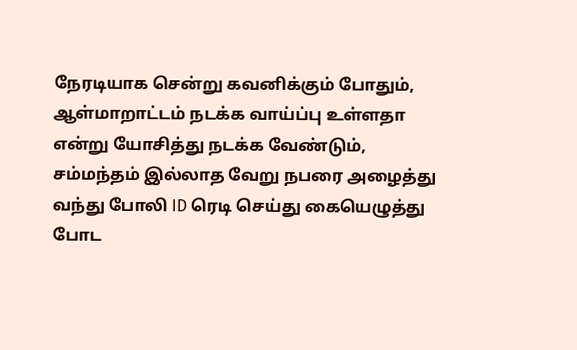நேரடியாக சென்று கவனிக்கும் போதும், ஆள்மாறாட்டம் நடக்க வாய்ப்பு உள்ளதா என்று யோசித்து நடக்க வேண்டும், சம்மந்தம் இல்லாத வேறு நபரை அழைத்து வந்து போலி ID ரெடி செய்து கையெழுத்து போட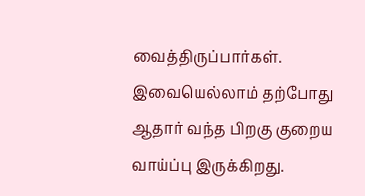வைத்திருப்பார்கள். இவையெல்லாம் தற்போது ஆதார் வந்த பிறகு குறைய வாய்ப்பு இருக்கிறது.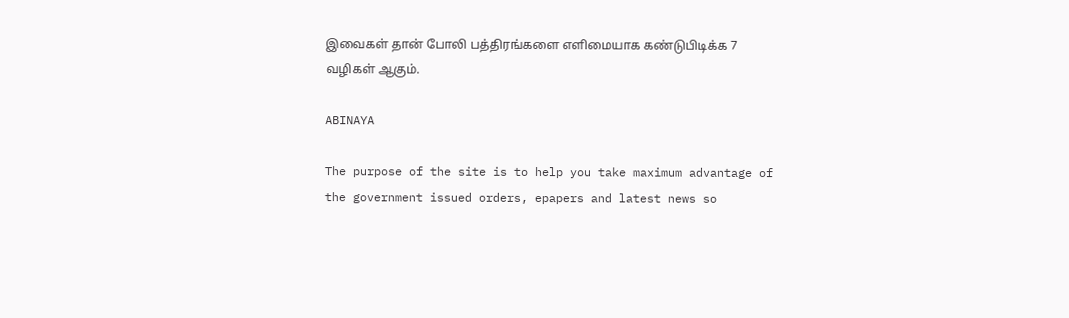இவைகள் தான் போலி பத்திரங்களை எளிமையாக கண்டுபிடிக்க 7 வழிகள் ஆகும்.

ABINAYA

The purpose of the site is to help you take maximum advantage of the government issued orders, epapers and latest news so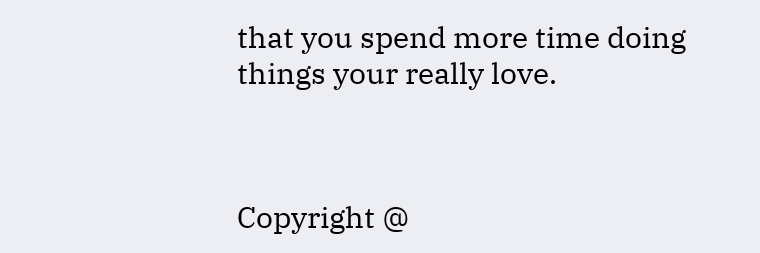that you spend more time doing things your really love.



Copyright @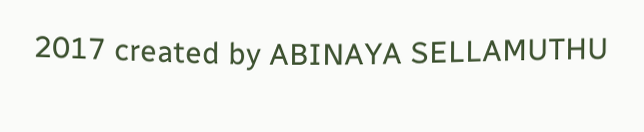2017 created by ABINAYA SELLAMUTHU